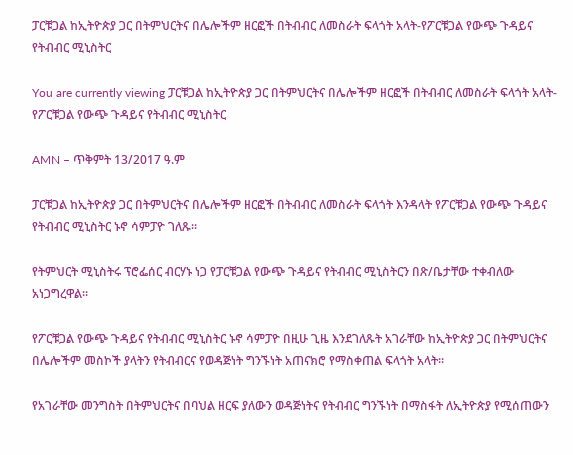ፓርቹጋል ከኢትዮጵያ ጋር በትምህርትና በሌሎችም ዘርፎች በትብብር ለመስራት ፍላጎት አላት-የፖርቹጋል የውጭ ጉዳይና የትብብር ሚኒስትር

You are currently viewing ፓርቹጋል ከኢትዮጵያ ጋር በትምህርትና በሌሎችም ዘርፎች በትብብር ለመስራት ፍላጎት አላት-የፖርቹጋል የውጭ ጉዳይና የትብብር ሚኒስትር

AMN – ጥቅምት 13/2017 ዓ.ም

ፓርቹጋል ከኢትዮጵያ ጋር በትምህርትና በሌሎችም ዘርፎች በትብብር ለመስራት ፍላጎት እንዳላት የፖርቹጋል የውጭ ጉዳይና የትብብር ሚኒስትር ኑኖ ሳምፓዮ ገለጹ፡፡

የትምህርት ሚኒስትሩ ፕሮፌሰር ብርሃኑ ነጋ የፓርቹጋል የውጭ ጉዳይና የትብብር ሚኒስትርን በጽ/ቤታቸው ተቀብለው አነጋግረዋል፡፡

የፖርቹጋል የውጭ ጉዳይና የትብብር ሚኒስትር ኑኖ ሳምፓዮ በዚሁ ጊዜ እንደገለጹት አገራቸው ከኢትዮጵያ ጋር በትምህርትና በሌሎችም መስኮች ያላትን የትብብርና የወዳጅነት ግንኙነት አጠናክሮ የማስቀጠል ፍላጎት አላት፡፡

የአገራቸው መንግስት በትምህርትና በባህል ዘርፍ ያለውን ወዳጅነትና የትብብር ግንኙነት በማስፋት ለኢትዮጵያ የሚሰጠውን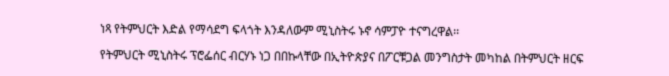ነጻ የትምህርት እድል የማሳደግ ፍላጎት እንዳለውም ሚኒስትሩ ኑኖ ሳምፓዮ ተናግረዋል፡፡

የትምህርት ሚኒስትሩ ፕሮፌሰር ብርሃኑ ነጋ በበኩላቸው በኢትዮጵያና በፖርቹጋል መንግስታት መካከል በትምህርት ዘርፍ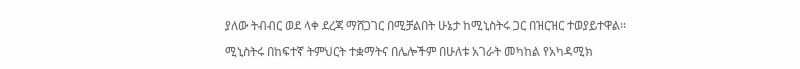ያለው ትብብር ወደ ላቀ ደረጃ ማሸጋገር በሚቻልበት ሁኔታ ከሚኒስትሩ ጋር በዝርዝር ተወያይተዋል፡፡

ሚኒስትሩ በከፍተኛ ትምህርት ተቋማትና በሌሎችም በሁለቱ አገራት መካከል የአካዳሚክ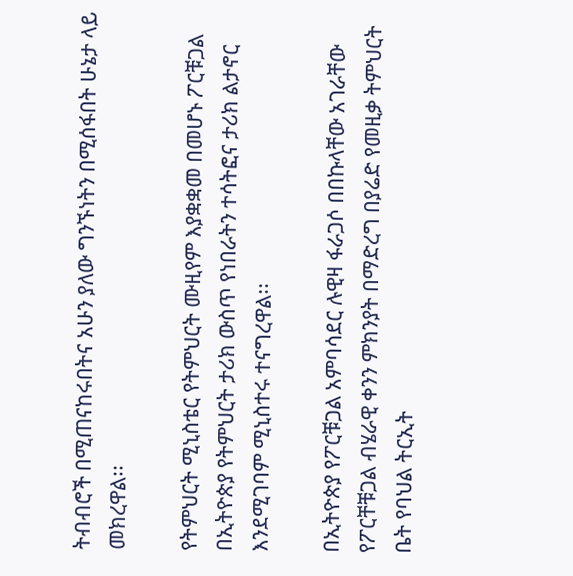ትብብሮች በሚጠናከሩበትና አሁን ያለው ግንኙነትን በሚሰፋበት ሁኔታ ላይ መክረዋል፡፡

የትምህርት ሚኒስቴር የትምህርት ሙዚየም እያቋቋመ በመሆኑ ፖርቹጋል በኢትዮጵያ የትምህርት ታሪክ ውስጥ የነበራትን ተሳትፎና ታሪክ ልታኖር እንደሚገባም ሚኒስተሩ ተናግረዋል፡፡

በኢትዮጵያ የፖርቹጋል አምባሳደር ሉዊዛ ፋራጋሶ በበኩላቸው አገራቸው የፖርቸቹጋል ብሄራዊ ቀንን ምክንያት በማድረግ በያሬድ የመዚቃ ትምህርት ቤት የባህል ትርኢት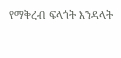የማቅረብ ፍላጎት እንዳላት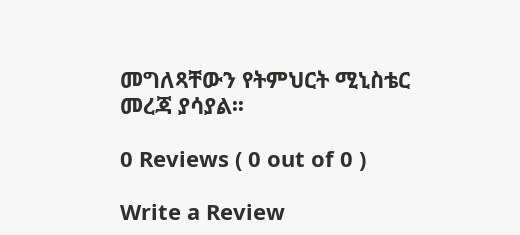መግለጻቸውን የትምህርት ሚኒስቴር መረጃ ያሳያል፡፡

0 Reviews ( 0 out of 0 )

Write a Review